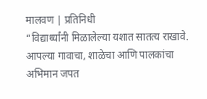मालवण | प्रतिनिधी
“विद्यार्थ्यांनी मिळालेल्या यशात सातत्य राखावे. आपल्या गावाचा, शाळेचा आणि पालकांचा अभिमान जपत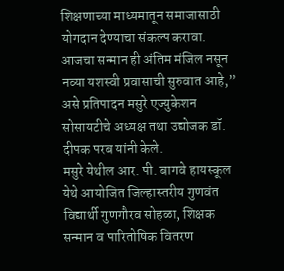शिक्षणाच्या माध्यमातून समाजासाठी योगदान देण्याचा संकल्प करावा. आजचा सन्मान ही अंतिम मंजिल नसून नव्या यशस्वी प्रवासाची सुरुवात आहे,” असे प्रतिपादन मसुरे एज्युकेशन सोसायटीचे अध्यक्ष तथा उद्योजक डॉ. दीपक परब यांनी केले.
मसुरे येथील आर. पी. बागवे हायस्कूल येथे आयोजित जिल्हास्तरीय गुणवंत विद्यार्थी गुणगौरव सोहळा, शिक्षक सन्मान व पारितोषिक वितरण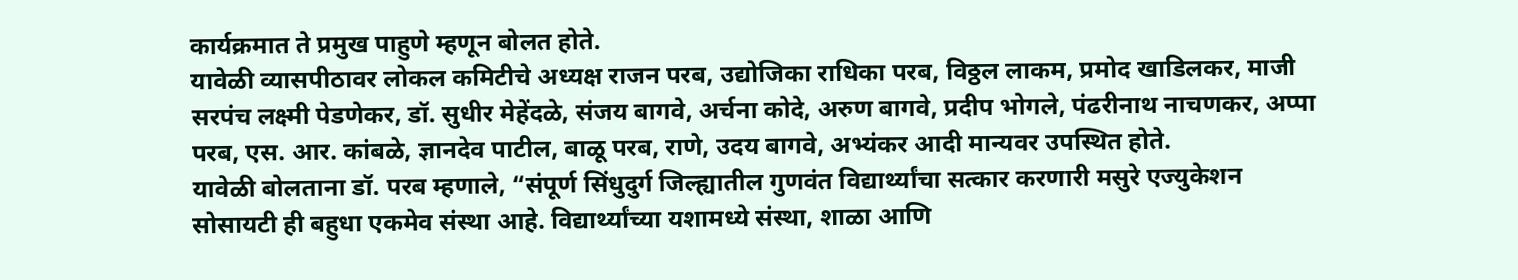कार्यक्रमात ते प्रमुख पाहुणे म्हणून बोलत होते.
यावेळी व्यासपीठावर लोकल कमिटीचे अध्यक्ष राजन परब, उद्योजिका राधिका परब, विठ्ठल लाकम, प्रमोद खाडिलकर, माजी सरपंच लक्ष्मी पेडणेकर, डॉ. सुधीर मेहेंदळे, संजय बागवे, अर्चना कोदे, अरुण बागवे, प्रदीप भोगले, पंढरीनाथ नाचणकर, अप्पा परब, एस. आर. कांबळे, ज्ञानदेव पाटील, बाळू परब, राणे, उदय बागवे, अभ्यंकर आदी मान्यवर उपस्थित होते.
यावेळी बोलताना डॉ. परब म्हणाले, “संपूर्ण सिंधुदुर्ग जिल्ह्यातील गुणवंत विद्यार्थ्यांचा सत्कार करणारी मसुरे एज्युकेशन सोसायटी ही बहुधा एकमेव संस्था आहे. विद्यार्थ्यांच्या यशामध्ये संस्था, शाळा आणि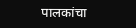पालकांचा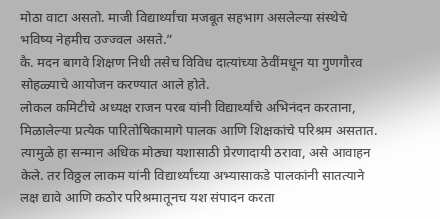मोठा वाटा असतो. माजी विद्यार्थ्यांचा मजबूत सहभाग असलेल्या संस्थेचे भविष्य नेहमीच उज्ज्वल असते.”
कै. मदन बागवे शिक्षण निधी तसेच विविध दात्यांच्या ठेवींमधून या गुणगौरव सोहळ्याचे आयोजन करण्यात आले होते.
लोकल कमिटीचे अध्यक्ष राजन परब यांनी विद्यार्थ्यांचे अभिनंदन करताना, मिळालेल्या प्रत्येक पारितोषिकामागे पालक आणि शिक्षकांचे परिश्रम असतात. त्यामुळे हा सन्मान अधिक मोठ्या यशासाठी प्रेरणादायी ठरावा, असे आवाहन केले. तर विठ्ठल लाकम यांनी विद्यार्थ्यांच्या अभ्यासाकडे पालकांनी सातत्याने लक्ष द्यावे आणि कठोर परिश्रमातूनच यश संपादन करता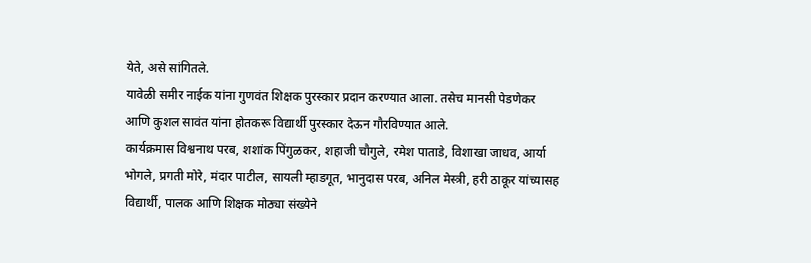येते, असे सांगितले.
यावेळी समीर नाईक यांना गुणवंत शिक्षक पुरस्कार प्रदान करण्यात आला. तसेच मानसी पेडणेकर आणि कुशल सावंत यांना होतकरू विद्यार्थी पुरस्कार देऊन गौरविण्यात आले.
कार्यक्रमास विश्वनाथ परब, शशांक पिंगुळकर, शहाजी चौगुले, रमेश पाताडे, विशाखा जाधव, आर्या भोगले, प्रगती मोरे, मंदार पाटील, सायली म्हाडगूत, भानुदास परब, अनिल मेस्त्री, हरी ठाकूर यांच्यासह विद्यार्थी, पालक आणि शिक्षक मोठ्या संख्येने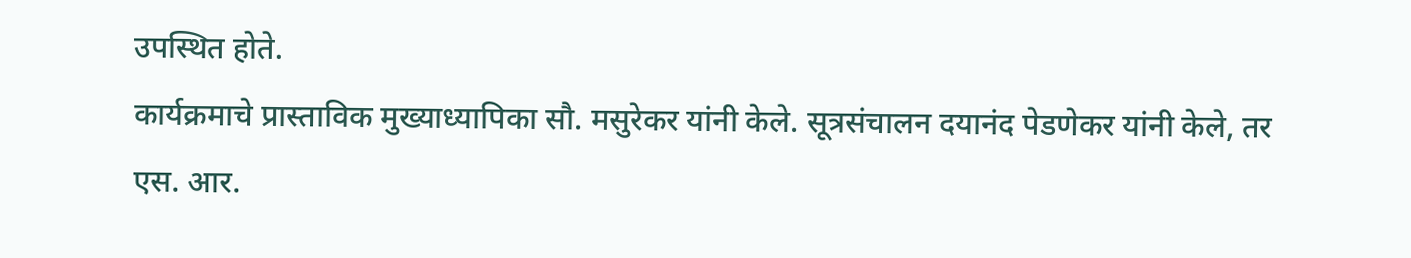उपस्थित होते.
कार्यक्रमाचे प्रास्ताविक मुख्याध्यापिका सौ. मसुरेकर यांनी केले. सूत्रसंचालन दयानंद पेडणेकर यांनी केले, तर एस. आर.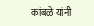कांबळे यांनी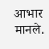आभार मानले.